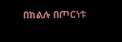በክልሉ በጦርነቱ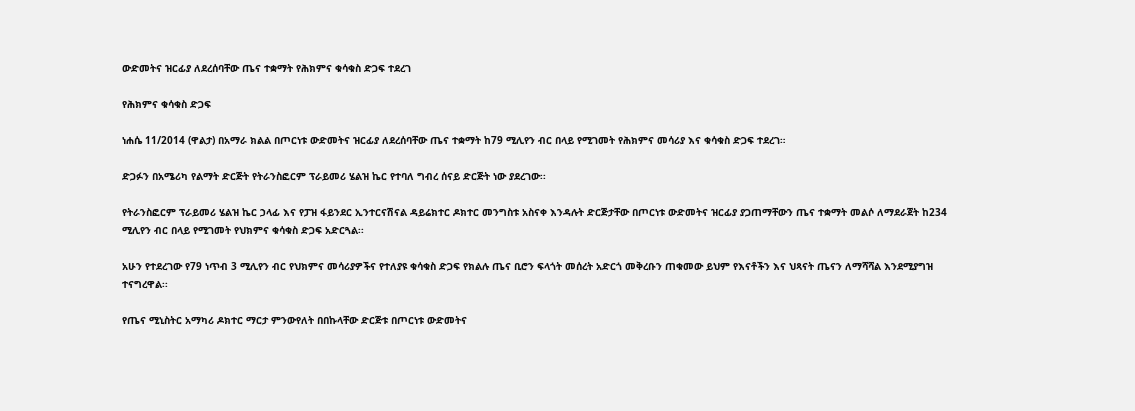ውድመትና ዝርፊያ ለደረሰባቸው ጤና ተቋማት የሕክምና ቁሳቁስ ድጋፍ ተደረገ

የሕክምና ቁሳቁስ ድጋፍ

ነሐሴ 11/2014 (ዋልታ) በአማራ ክልል በጦርነቱ ውድመትና ዝርፊያ ለደረሰባቸው ጤና ተቋማት ከ79 ሚሊየን ብር በላይ የሚገመት የሕክምና መሳሪያ እና ቁሳቁስ ድጋፍ ተደረገ።

ድጋፉን በአሜሪካ የልማት ድርጅት የትራንስፎርም ፕራይመሪ ሄልዝ ኬር የተባለ ግብረ ሰናይ ድርጅት ነው ያደረገው፡፡

የትራንስፎርም ፕራይመሪ ሄልዝ ኬር ኃላፊ እና የፓዝ ፋይንደር ኢንተርናሽናል ዳይሬክተር ዶክተር መንግስቱ አስናቀ እንዳሉት ድርጅታቸው በጦርነቱ ውድመትና ዝርፊያ ያጋጠማቸውን ጤና ተቋማት መልሶ ለማደራጀት ከ234 ሚሊየን ብር በላይ የሚገመት የህክምና ቁሳቁስ ድጋፍ አድርጓል፡፡

አሁን የተደረገው የ79 ነጥብ 3 ሚሊየን ብር የህክምና መሳሪያዎችና የተለያዩ ቁሳቁስ ድጋፍ የክልሉ ጤና ቢሮን ፍላጎት መሰረት አድርጎ መቅረቡን ጠቁመው ይህም የእናቶችን እና ህጻናት ጤናን ለማሻሻል እንደሚያግዝ ተናግረዋል፡፡

የጤና ሚኒስትር አማካሪ ዶክተር ማርታ ምንውየለት በበኩላቸው ድርጅቱ በጦርነቱ ውድመትና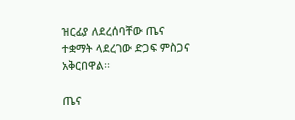ዝርፊያ ለደረሰባቸው ጤና ተቋማት ላደረገው ድጋፍ ምስጋና አቅርበዋል፡፡

ጤና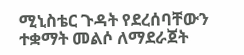ሚኒስቴር ጉዳት የደረሰባቸውን ተቋማት መልሶ ለማደራጀት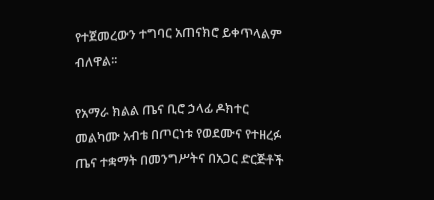የተጀመረውን ተግባር አጠናክሮ ይቀጥላልም ብለዋል፡፡

የአማራ ክልል ጤና ቢሮ ኃላፊ ዶክተር መልካሙ አብቴ በጦርነቱ የወደሙና የተዘረፉ ጤና ተቋማት በመንግሥትና በአጋር ድርጅቶች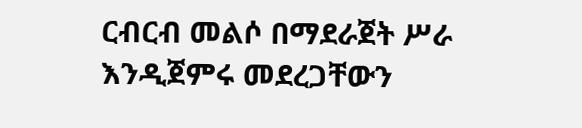ርብርብ መልሶ በማደራጀት ሥራ እንዲጀምሩ መደረጋቸውን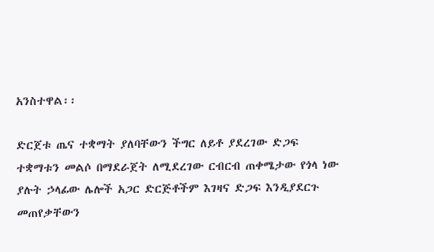አንስተዋል፡፡

ድርጀቱ ጤና ተቋማት ያለባቸውን ችግር ለይቶ ያደረገው ድጋፍ ተቋማቱን መልሶ በማደራጀት ለሚደረገው ርብርብ ጠቀሜታው የጎላ ነው ያሉት ኃላፊው ሌሎች አጋር ድርጅቶችም እገዛና ድጋፍ እንዲያደርጉ መጠየቃቸውን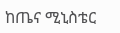ከጤና ሚኒስቴር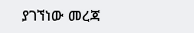ያገኘነው መረጃ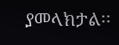ያመላክታል፡፡